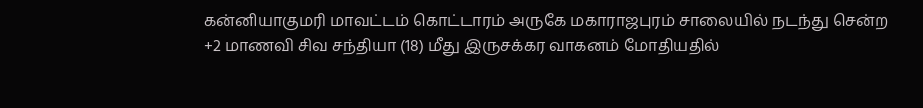கன்னியாகுமரி மாவட்டம் கொட்டாரம் அருகே மகாராஜபுரம் சாலையில் நடந்து சென்ற +2 மாணவி சிவ சந்தியா (18) மீது இருசக்கர வாகனம் மோதியதில்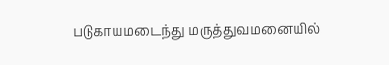படுகாயமடைந்து மருத்துவமனையில்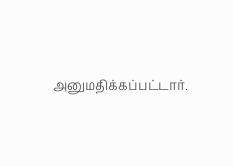அனுமதிக்கப்பட்டார்.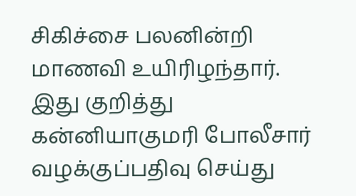சிகிச்சை பலனின்றி மாணவி உயிரிழந்தார். இது குறித்து கன்னியாகுமரி போலீசார் வழக்குப்பதிவு செய்து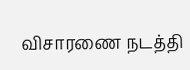விசாரணை நடத்தி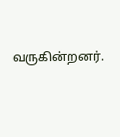வருகின்றனர்.